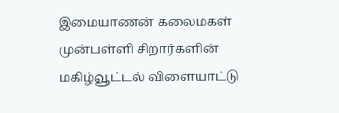இமையாணன் கலைமகள் முன்பள்ளி சிறார்களின் மகிழ்வூட்டல் விளையாட்டு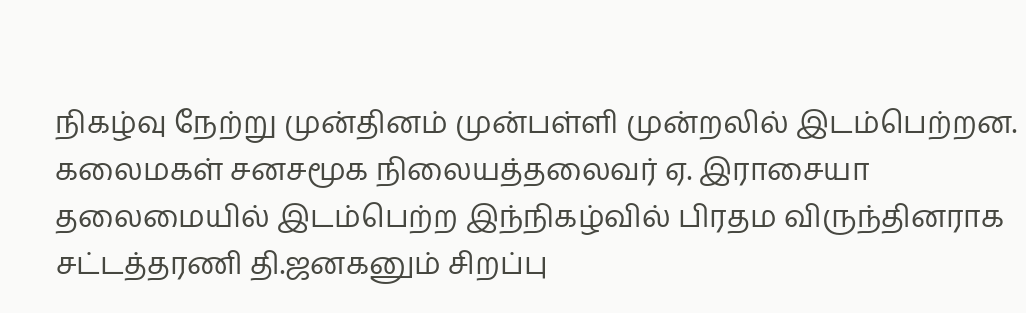நிகழ்வு நேற்று முன்தினம் முன்பள்ளி முன்றலில் இடம்பெற்றன.
கலைமகள் சனசமூக நிலையத்தலைவர் ஏ. இராசையா தலைமையில் இடம்பெற்ற இந்நிகழ்வில் பிரதம விருந்தினராக சட்டத்தரணி தி.ஜனகனும் சிறப்பு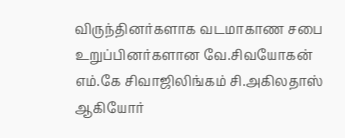விருந்தினர்களாக வடமாகாண சபை உறுப்பினர்களான வே.சிவயோகன் எம்.கே சிவாஜிலிங்கம் சி.அகிலதாஸ் ஆகியோர்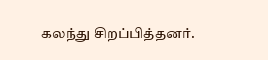கலந்து சிறப்பித்தனர்.